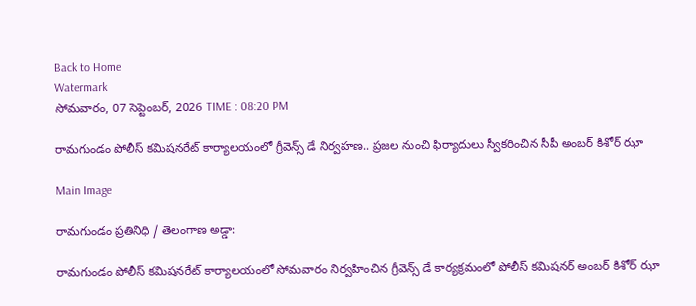Back to Home
Watermark
సోమవారం, 07 సెప్టెంబర్, 2026 TIME : 08:20 PM

రామగుండం పోలీస్ కమిషనరేట్ కార్యాలయంలో గ్రీవెన్స్ డే నిర్వహణ.. ప్రజల నుంచి ఫిర్యాదులు స్వీకరించిన సీపీ అంబర్ కిశోర్ ఝా

Main Image

రామగుండం ప్రతినిధి / తెలంగాణ అడ్డా:

రామగుండం పోలీస్ కమిషనరేట్ కార్యాలయంలో సోమవారం నిర్వహించిన గ్రీవెన్స్ డే కార్యక్రమంలో పోలీస్ కమిషనర్ అంబర్ కిశోర్ ఝా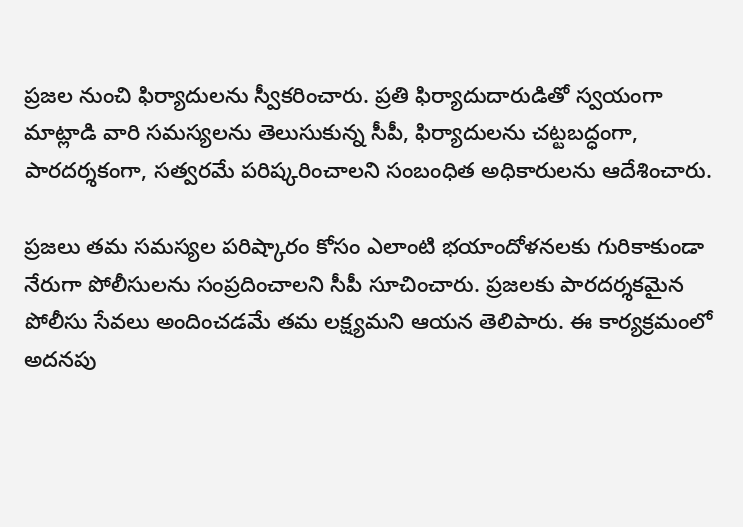ప్రజల నుంచి ఫిర్యాదులను స్వీకరించారు. ప్రతి ఫిర్యాదుదారుడితో స్వయంగా మాట్లాడి వారి సమస్యలను తెలుసుకున్న సీపీ, ఫిర్యాదులను చట్టబద్ధంగా, పారదర్శకంగా, సత్వరమే పరిష్కరించాలని సంబంధిత అధికారులను ఆదేశించారు.

ప్రజలు తమ సమస్యల పరిష్కారం కోసం ఎలాంటి భయాందోళనలకు గురికాకుండా నేరుగా పోలీసులను సంప్రదించాలని సీపీ సూచించారు. ప్రజలకు పారదర్శకమైన పోలీసు సేవలు అందించడమే తమ లక్ష్యమని ఆయన తెలిపారు. ఈ కార్యక్రమంలో అదనపు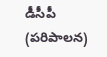డీసీపీ (పరిపాలన)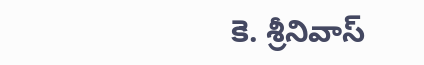కె. శ్రీనివాస్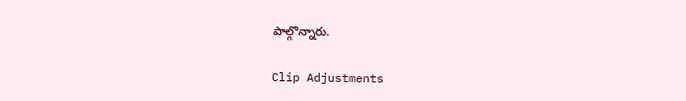పాల్గొన్నారు.

Clip Adjustments